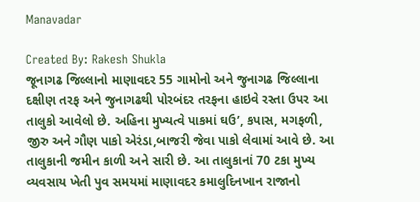Manavadar

Created By: Rakesh Shukla
જૂનાગઢ જિલ્લાનો માણાવદર 55 ગામોનો અને જુનાગઢ જિલ્લાના દક્ષીણ તરફ અને જુનાગઢથી પોરબંદર તરફના હાઇવે રસ્તા ઉપર આ તાલુકો આવેલો છે. અહિના મુખ્યત્વે પાકમાં ઘઉ’, કપાસ, મગફળી, જીરુ અને ગૌણ પાકો એરંડા,બાજરી જેવા પાકો લેવામાં આવે છે. આ તાલુકાની જમીન કાળી અને સારી છે. આ તાલુકાનાં 70 ટકા મુખ્ય વ્યવસાય ખેતી પુવ સમયમાં માણાવદર કમાલુદિનખાન રાજાનો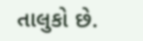તાલુકો છે.